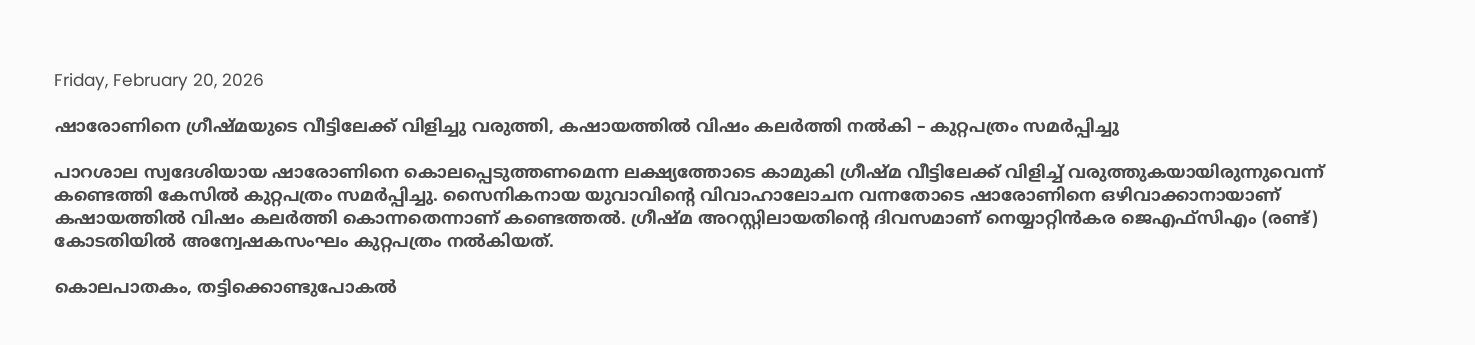Friday, February 20, 2026

ഷാരോണിനെ ഗ്രീഷ്മയുടെ വീട്ടിലേക്ക് വിളിച്ചു വരുത്തി, കഷായത്തിൽ വിഷം കലർത്തി നൽകി – കുറ്റപത്രം സമർപ്പിച്ചു

പാറശാല സ്വദേശിയായ ഷാരോണിനെ കൊലപ്പെടുത്തണമെന്ന ലക്ഷ്യത്തോടെ കാമുകി ഗ്രീഷ്‌മ വീട്ടിലേക്ക്‌ വിളിച്ച്‌ വരുത്തുകയായിരുന്നുവെന്ന്‌ കണ്ടെത്തി കേസിൽ കുറ്റപത്രം സമർപ്പിച്ചു. സൈനികനായ യുവാവിന്റെ വിവാഹാലോചന വന്നതോടെ ഷാരോണിനെ ഒഴിവാക്കാനായാണ്‌ കഷായത്തിൽ വിഷം കലർത്തി കൊന്നതെന്നാണ് കണ്ടെത്തൽ. ഗ്രീഷ്‌മ അറസ്റ്റിലായതിന്റെ ദിവസമാണ്‌ നെയ്യാറ്റിൻകര ജെഎഫ്‌സിഎം (രണ്ട്‌) കോടതിയിൽ അന്വേഷകസംഘം കുറ്റപത്രം നൽകിയത്‌.

കൊലപാതകം, തട്ടിക്കൊണ്ടുപോകൽ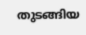തുടങ്ങിയ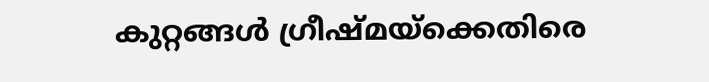കുറ്റങ്ങൾ ഗ്രീഷ്‌മയ്‌ക്കെതിരെ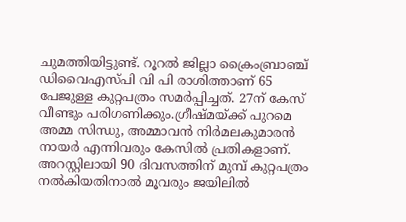ചുമത്തിയിട്ടുണ്ട്‌. റൂറൽ ജില്ലാ ക്രൈംബ്രാഞ്ച് ഡിവൈഎസ്‌പി വി പി രാശിത്താണ്‌ 65 പേജുള്ള കുറ്റപത്രം സമർപ്പിച്ചത്‌. 27ന്‌ കേസ്‌ വീണ്ടും പരിഗണിക്കും.ഗ്രീഷ്‌മയ്‌ക്ക്‌ പുറമെ അമ്മ സിന്ധു, അമ്മാവൻ നിർമലകുമാരൻ നായർ എന്നിവരും കേസിൽ പ്രതികളാണ്‌. അറസ്റ്റിലായി 90 ദിവസത്തിന്‌ മുമ്പ്‌ കുറ്റപത്രം നൽകിയതിനാൽ മൂവരും ജയിലിൽ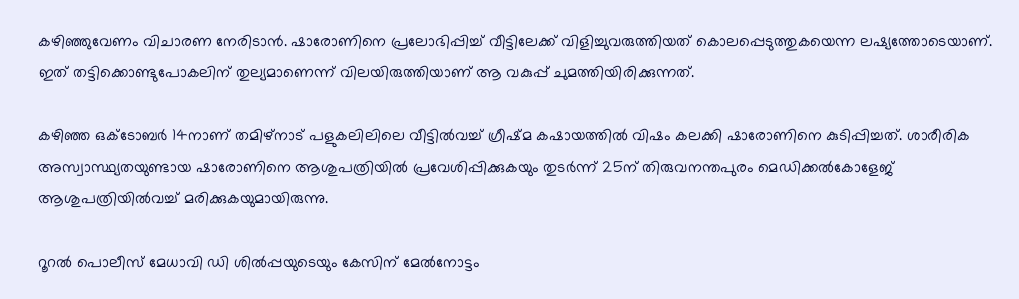കഴിഞ്ഞുവേണം വിചാരണ നേരിടാൻ. ഷാരോണിനെ പ്രലോഭിപ്പിച്ച്‌ വീട്ടിലേക്ക്‌ വിളിച്ചുവരുത്തിയത്‌ കൊലപ്പെടുത്തുകയെന്ന ലഷ്യത്തോടെയാണ്‌. ഇത്‌ തട്ടിക്കൊണ്ടുപോകലിന്‌ തുല്യമാണെന്ന് വിലയിരുത്തിയാണ്‌ ആ വകുപ്പ്‌ ചുമത്തിയിരിക്കുന്നത്‌.

കഴിഞ്ഞ ഒക്ടോബർ 14നാണ് തമിഴ്നാട് പളുകലിലിലെ വീട്ടിൽവച്ച്‌ ഗ്രീഷ്‌മ കഷായത്തിൽ വിഷം കലക്കി ഷാരോണിനെ കുടിപ്പിച്ചത്‌. ശാരീരിക അസ്വാസ്ഥ്യതയുണ്ടായ ഷാരോണിനെ ആശുപത്രിയിൽ പ്രവേശിപ്പിക്കുകയും തുടർന്ന്‌ 25ന് തിരുവനന്തപുരം മെഡിക്കൽകോളേജ്‌ ആശുപത്രിയിൽവച്ച്‌ മരിക്കുകയുമായിരുന്നു.

റൂറൽ പൊലീസ്‌ മേധാവി ഡി ശിൽപ്പയുടെയും കേസിന്‌ മേൽനോട്ടം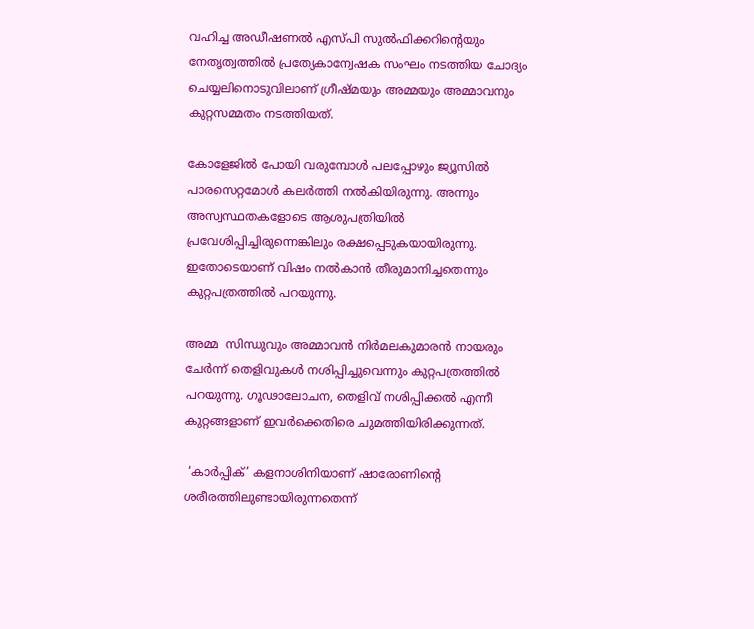വഹിച്ച അഡീഷണൽ എസ്‌പി സുൽഫിക്കറിന്റെയും നേതൃത്വത്തിൽ പ്രത്യേകാന്വേഷക സംഘം നടത്തിയ ചോദ്യം ചെയ്യലിനൊടുവിലാണ്‌ ഗ്രീഷ്‌മയും അമ്മയും അമ്മാവനും കുറ്റസമ്മതം നടത്തിയത്‌.

കോളേജിൽ പോയി വരുമ്പോൾ പലപ്പോഴും ജ്യൂസിൽ പാരസെറ്റമോൾ കലർത്തി നൽകിയിരുന്നു. അന്നും അസ്വസ്ഥതകളോടെ ആശുപത്രിയിൽ പ്രവേശിപ്പിച്ചിരുന്നെങ്കിലും രക്ഷപ്പെടുകയായിരുന്നു. ഇതോടെയാണ്‌ വിഷം നൽകാൻ തീരുമാനിച്ചതെന്നും കുറ്റപത്രത്തിൽ പറയുന്നു.

അമ്മ  സിന്ധുവും അമ്മാവൻ നിർമലകുമാരൻ നായരും ചേർന്ന് തെളിവുകൾ നശിപ്പിച്ചുവെന്നും കുറ്റപത്രത്തിൽ പറയുന്നു. ഗൂഢാലോചന, തെളിവ് നശിപ്പിക്കൽ എന്നീ കുറ്റങ്ങളാണ്‌ ഇവർക്കെതിരെ ചുമത്തിയിരിക്കുന്നത്‌.

 ‘കാർപ്പിക്’ കളനാശിനിയാണ് ഷാരോണിന്റെ ശരീരത്തിലുണ്ടായിരുന്നതെന്ന്‌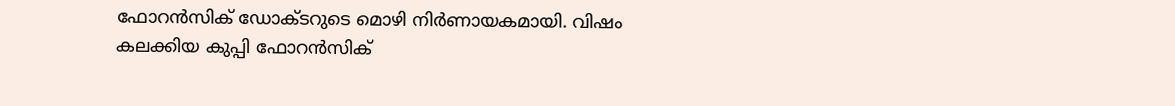ഫോറൻസിക് ഡോക്ടറുടെ മൊഴി നിർണായകമായി. വിഷം കലക്കിയ കുപ്പി ഫോറൻസിക്‌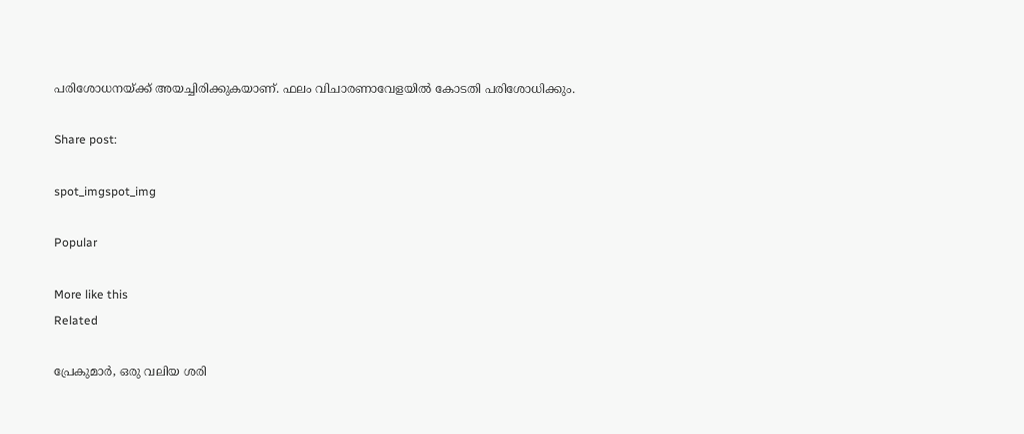പരിശോധനയ്‌ക്ക്‌ അയച്ചിരിക്കുകയാണ്‌. ഫലം വിചാരണാവേളയിൽ കോടതി പരിശോധിക്കും.

Share post:

spot_imgspot_img

Popular

More like this
Related

പ്രേകുമാർ, ഒരു വലിയ ശരി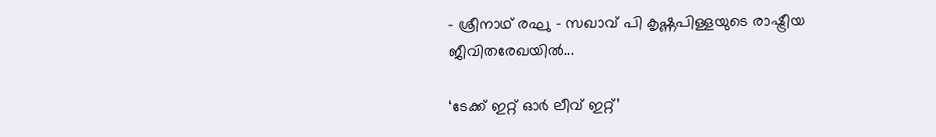- ശ്രീനാഥ് രഘു - സഖാവ് പി കൃഷ്ണപിള്ളയുടെ രാഷ്ട്രീയ ജീവിതരേഖയിൽ...

‘ടേക്ക് ഇറ്റ് ഓർ ലീവ് ഇറ്റ്’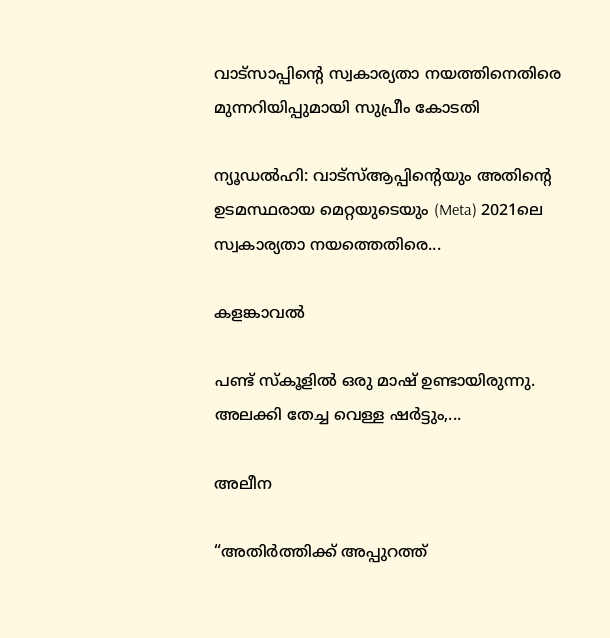വാട്സാപ്പിന്റെ സ്വകാര്യതാ നയത്തിനെതിരെ മുന്നറിയിപ്പുമായി സുപ്രീം കോടതി

ന്യൂഡൽഹി: വാട്‌സ്ആപ്പിന്റെയും അതിന്റെ ഉടമസ്ഥരായ മെറ്റയുടെയും (Meta) 2021ലെ സ്വകാര്യതാ നയത്തെതിരെ...

കളങ്കാവൽ

പണ്ട് സ്കൂളിൽ ഒരു മാഷ് ഉണ്ടായിരുന്നു. അലക്കി തേച്ച വെള്ള ഷർട്ടും,...

അലീന

“അതിര്‍ത്തിക്ക് അപ്പുറത്ത്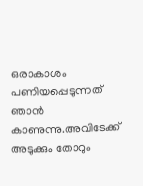ഒരാകാശം പണിയപ്പെടുന്നത് ഞാന്‍ കാണുന്നു.അവിടേക്ക് അടുക്കും തോറും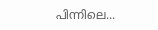പിന്നിലെ...